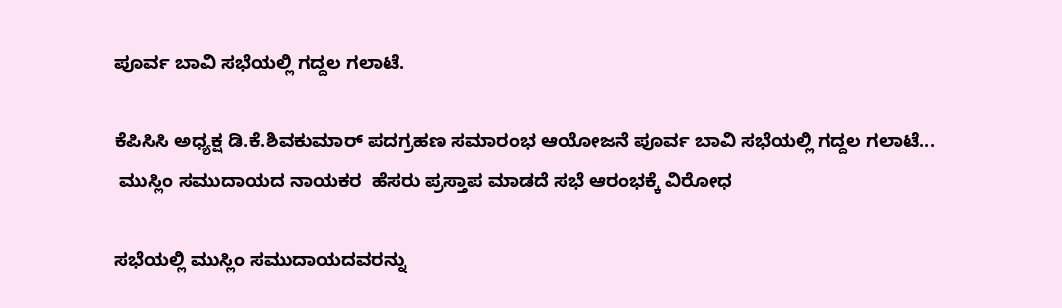ಪೂರ್ವ ಬಾವಿ ಸಭೆಯಲ್ಲಿ ಗದ್ದಲ ಗಲಾಟೆ.

ಕೆಪಿಸಿಸಿ ಅಧ್ಯಕ್ಷ ಡಿ.ಕೆ.ಶಿವಕುಮಾರ್ ಪದಗ್ರಹಣ ಸಮಾರಂಭ‌ ಆಯೋಜನೆ ಪೂರ್ವ ಬಾವಿ ಸಭೆಯಲ್ಲಿ ಗದ್ದಲ ಗಲಾಟೆ...
 ಮುಸ್ಲಿಂ ಸಮುದಾಯದ ನಾಯಕರ  ಹೆಸರು ಪ್ರಸ್ತಾಪ ಮಾಡದೆ ಸಭೆ ಆರಂಭಕ್ಕೆ ವಿರೋಧ

ಸಭೆಯಲ್ಲಿ ಮುಸ್ಲಿಂ ಸಮುದಾಯದವರನ್ನು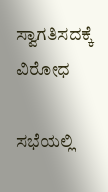ಸ್ವಾಗತಿಸದಕ್ಕೆ ವಿರೋಧ

ಸಭೆಯಲ್ಲಿ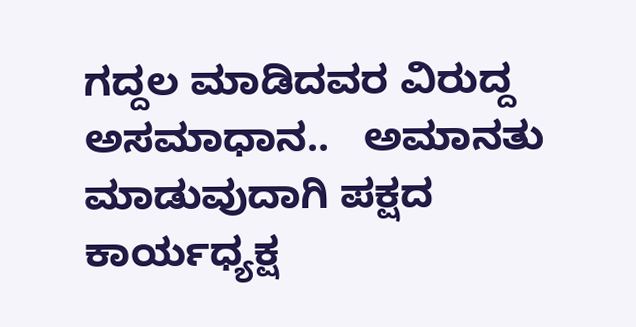ಗದ್ದಲ ಮಾಡಿದವರ ವಿರುದ್ದ ಅಸಮಾಧಾನ..   ಅಮಾನತು ಮಾಡುವುದಾಗಿ ಪಕ್ಷದ ಕಾರ್ಯಧ್ಯಕ್ಷ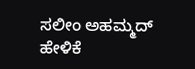ಸಲೀಂ ಅಹಮ್ಮದ್ ಹೇಳಿಕೆ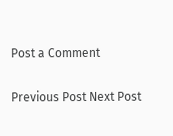Post a Comment

Previous Post Next Post